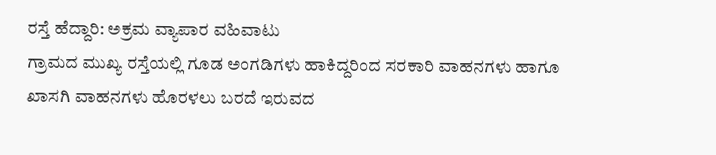ರಸ್ತೆ ಹೆದ್ದಾರಿ: ಅಕ್ರಮ ವ್ಯಾಪಾರ ವಹಿವಾಟು
ಗ್ರಾಮದ ಮುಖ್ಯ ರಸ್ತೆಯಲ್ಲಿ ಗೂಡ ಅಂಗಡಿಗಳು ಹಾಕಿದ್ದರಿಂದ ಸರಕಾರಿ ವಾಹನಗಳು ಹಾಗೂ ಖಾಸಗಿ ವಾಹನಗಳು ಹೊರಳಲು ಬರದೆ ಇರುವದ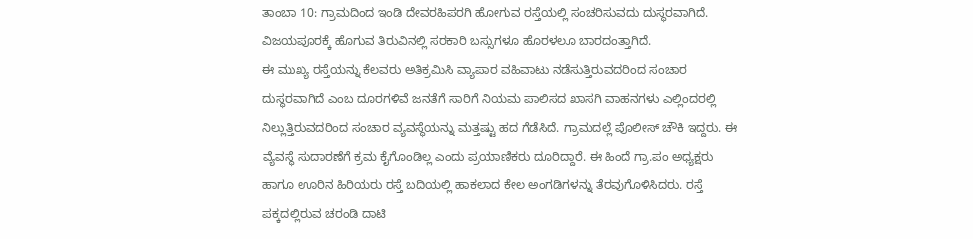ತಾಂಬಾ 10: ಗ್ರಾಮದಿಂದ ಇಂಡಿ ದೇವರಹಿಪರಗಿ ಹೋಗುವ ರಸ್ತೆಯಲ್ಲಿ ಸಂಚರಿಸುವದು ದುಸ್ಥರವಾಗಿದೆ. ವಿಜಯಪೂರಕ್ಕೆ ಹೊಗುವ ತಿರುವಿನಲ್ಲಿ ಸರಕಾರಿ ಬಸ್ಸುಗಳೂ ಹೊರಳಲೂ ಬಾರದಂತ್ತಾಗಿದೆ.
ಈ ಮುಖ್ಯ ರಸ್ತೆಯನ್ನು ಕೆಲವರು ಅತಿಕ್ರಮಿಸಿ ವ್ಯಾಪಾರ ವಹಿವಾಟು ನಡೆಸುತ್ತಿರುವದರಿಂದ ಸಂಚಾರ ದುಸ್ಥರವಾಗಿದೆ ಎಂಬ ದೂರಗಳಿವೆ ಜನತೆಗೆ ಸಾರಿಗೆ ನಿಯಮ ಪಾಲಿಸದ ಖಾಸಗಿ ವಾಹನಗಳು ಎಲ್ಲಿಂದರಲ್ಲಿ ನಿಲ್ಲುತ್ತಿರುವದರಿಂದ ಸಂಚಾರ ವ್ಯವಸ್ಥೆಯನ್ನು ಮತ್ತಷ್ಟು ಹದ ಗೆಡೆಸಿದೆ. ಗ್ರಾಮದಲ್ಲೆ ಪೊಲೀಸ್ ಚೌಕಿ ಇದ್ದರು. ಈ ವ್ಯೆವಸ್ಥೆ ಸುದಾರಣೆಗೆ ಕ್ರಮ ಕೈಗೊಂಡಿಲ್ಲ ಎಂದು ಪ್ರಯಾಣಿಕರು ದೂರಿದ್ದಾರೆ. ಈ ಹಿಂದೆ ಗ್ರಾ.ಪಂ ಅಧ್ಯಕ್ಷರು ಹಾಗೂ ಊರಿನ ಹಿರಿಯರು ರಸ್ತೆ ಬದಿಯಲ್ಲಿ ಹಾಕಲಾದ ಕೇಲ ಅಂಗಡಿಗಳನ್ನು ತೆರವುಗೊಳಿಸಿದರು. ರಸ್ತೆ ಪಕ್ಕದಲ್ಲಿರುವ ಚರಂಡಿ ದಾಟಿ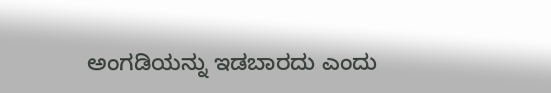ಅಂಗಡಿಯನ್ನು ಇಡಬಾರದು ಎಂದು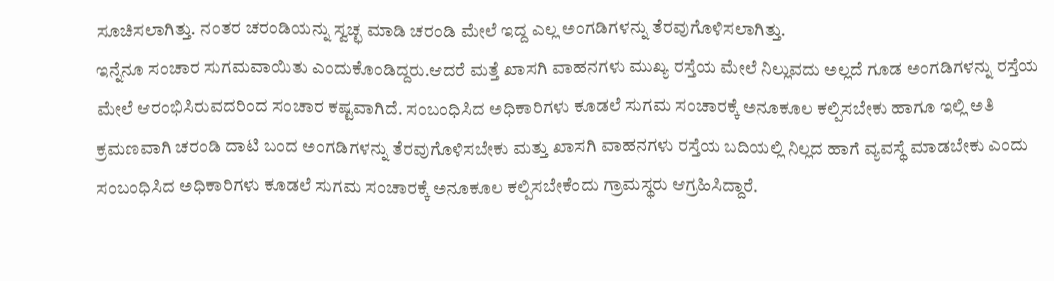ಸೂಚಿಸಲಾಗಿತ್ತು. ನಂತರ ಚರಂಡಿಯನ್ನು ಸ್ವಚ್ಛ ಮಾಡಿ ಚರಂಡಿ ಮೇಲೆ ಇದ್ದ ಎಲ್ಲ ಅಂಗಡಿಗಳನ್ನು ತೆರವುಗೊಳಿಸಲಾಗಿತ್ತು.
ಇನ್ನೆನೂ ಸಂಚಾರ ಸುಗಮವಾಯಿತು ಎಂದುಕೊಂಡಿದ್ದರು.ಆದರೆ ಮತ್ತೆ ಖಾಸಗಿ ವಾಹನಗಳು ಮುಖ್ಯ ರಸ್ತೆಯ ಮೇಲೆ ನಿಲ್ಲುವದು ಅಲ್ಲದೆ ಗೂಡ ಅಂಗಡಿಗಳನ್ನು ರಸ್ತೆಯ ಮೇಲೆ ಆರಂಭಿಸಿರುವದರಿಂದ ಸಂಚಾರ ಕಷ್ಟವಾಗಿದೆ. ಸಂಬಂಧಿಸಿದ ಅಧಿಕಾರಿಗಳು ಕೂಡಲೆ ಸುಗಮ ಸಂಚಾರಕ್ಕೆ ಅನೂಕೂಲ ಕಲ್ಪಿಸಬೇಕು ಹಾಗೂ ಇಲ್ಲಿ ಅತಿ ಕ್ರಮಣವಾಗಿ ಚರಂಡಿ ದಾಟಿ ಬಂದ ಅಂಗಡಿಗಳನ್ನು ತೆರವುಗೊಳಿಸಬೇಕು ಮತ್ತು ಖಾಸಗಿ ವಾಹನಗಳು ರಸ್ತೆಯ ಬದಿಯಲ್ಲಿ ನಿಲ್ಲದ ಹಾಗೆ ವ್ಯವಸ್ಥೆ ಮಾಡಬೇಕು ಎಂದು ಸಂಬಂಧಿಸಿದ ಅಧಿಕಾರಿಗಳು ಕೂಡಲೆ ಸುಗಮ ಸಂಚಾರಕ್ಕೆ ಅನೂಕೂಲ ಕಲ್ಪಿಸಬೇಕೆಂದು ಗ್ರಾಮಸ್ಥರು ಆಗ್ರಹಿಸಿದ್ದಾರೆ.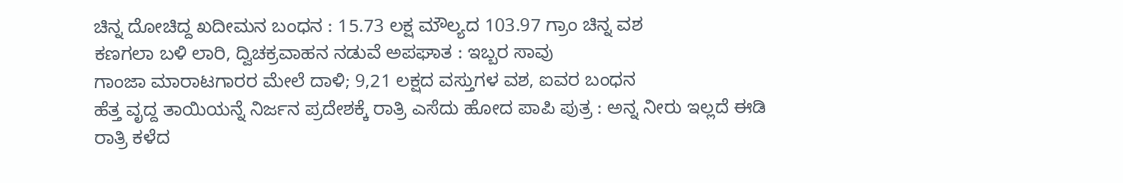ಚಿನ್ನ ದೋಚಿದ್ದ ಖದೀಮನ ಬಂಧನ : 15.73 ಲಕ್ಷ ಮೌಲ್ಯದ 103.97 ಗ್ರಾಂ ಚಿನ್ನ ವಶ
ಕಣಗಲಾ ಬಳಿ ಲಾರಿ, ದ್ವಿಚಕ್ರವಾಹನ ನಡುವೆ ಅಪಘಾತ : ಇಬ್ಬರ ಸಾವು
ಗಾಂಜಾ ಮಾರಾಟಗಾರರ ಮೇಲೆ ದಾಳಿ; 9,21 ಲಕ್ಷದ ವಸ್ತುಗಳ ವಶ, ಐವರ ಬಂಧನ
ಹೆತ್ತ ವೃದ್ದ ತಾಯಿಯನ್ನೆ ನಿರ್ಜನ ಪ್ರದೇಶಕ್ಕೆ ರಾತ್ರಿ ಎಸೆದು ಹೋದ ಪಾಪಿ ಪುತ್ರ : ಅನ್ನ ನೀರು ಇಲ್ಲದೆ ಈಡಿ ರಾತ್ರಿ ಕಳೆದ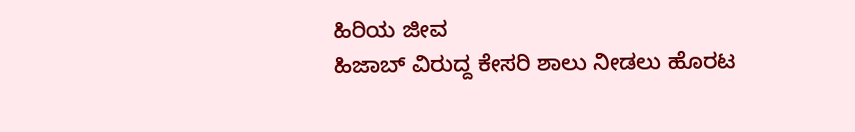ಹಿರಿಯ ಜೀವ
ಹಿಜಾಬ್ ವಿರುದ್ದ ಕೇಸರಿ ಶಾಲು ನೀಡಲು ಹೊರಟ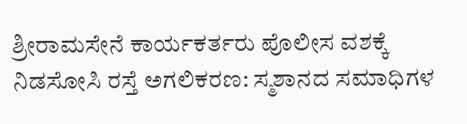ಶ್ರೀರಾಮಸೇನೆ ಕಾರ್ಯಕರ್ತರು ಪೊಲೀಸ ವಶಕ್ಕೆ
ನಿಡಸೋಸಿ ರಸ್ತೆ ಅಗಲಿಕರಣ: ಸ್ಮಶಾನದ ಸಮಾಧಿಗಳ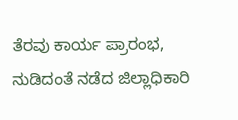ತೆರವು ಕಾರ್ಯ ಪ್ರಾರಂಭ, ನುಡಿದಂತೆ ನಡೆದ ಜಿಲ್ಲಾಧಿಕಾರಿ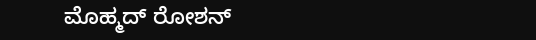ಮೊಹ್ಮದ್ ರೋಶನ್